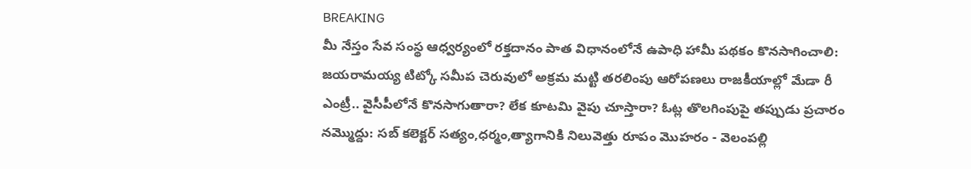BREAKING
మీ నేస్తం సేవ సంస్థ ఆధ్వర్యంలో రక్తదానం పాత విధానంలోనే ఉపాధి హామీ పథకం కొనసాగించాలి: జయరామయ్య టిట్కో సమీప చెరువులో అక్రమ మట్టి తరలింపు ఆరోపణలు రాజకీయాల్లో మేడా రీ ఎంట్రీ.. వైసీపీలోనే కొనసాగుతారా? లేక కూటమి వైపు చూస్తారా? ఓట్ల తొలగింపుపై తప్పుడు ప్రచారం నమ్మొద్దు: సబ్ కలెక్టర్ సత్యం,ధర్మం,త్యాగానికి నిలువెత్తు రూపం మొహరం - వెలంపల్లి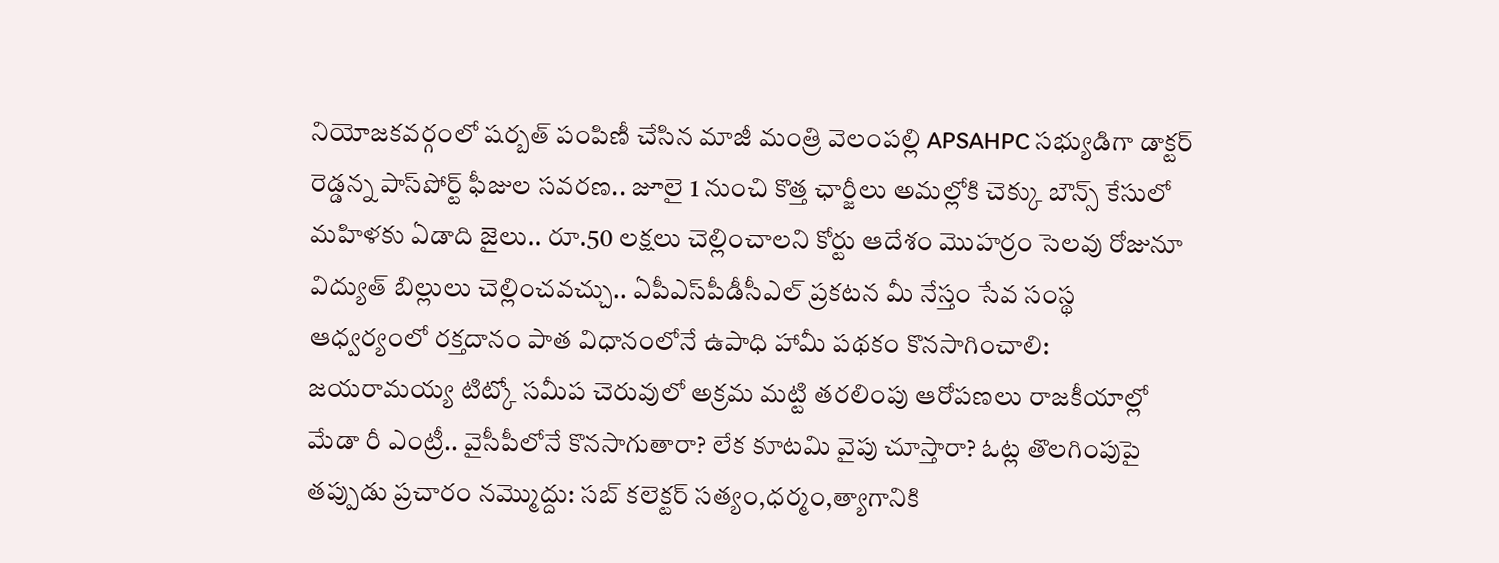నియోజకవర్గంలో షర్బత్ పంపిణీ చేసిన మాజీ మంత్రి వెలంపల్లి APSAHPC సభ్యుడిగా డాక్టర్ రెడ్డన్న పాస్‌పోర్ట్ ఫీజుల సవరణ.. జూలై 1 నుంచి కొత్త ఛార్జీలు అమల్లోకి చెక్కు బౌన్స్ కేసులో మహిళకు ఏడాది జైలు.. రూ.50 లక్షలు చెల్లించాలని కోర్టు ఆదేశం మొహర్రం సెలవు రోజునూ విద్యుత్ బిల్లులు చెల్లించవచ్చు.. ఏపీఎస్‌పీడీసీఎల్ ప్రకటన మీ నేస్తం సేవ సంస్థ ఆధ్వర్యంలో రక్తదానం పాత విధానంలోనే ఉపాధి హామీ పథకం కొనసాగించాలి: జయరామయ్య టిట్కో సమీప చెరువులో అక్రమ మట్టి తరలింపు ఆరోపణలు రాజకీయాల్లో మేడా రీ ఎంట్రీ.. వైసీపీలోనే కొనసాగుతారా? లేక కూటమి వైపు చూస్తారా? ఓట్ల తొలగింపుపై తప్పుడు ప్రచారం నమ్మొద్దు: సబ్ కలెక్టర్ సత్యం,ధర్మం,త్యాగానికి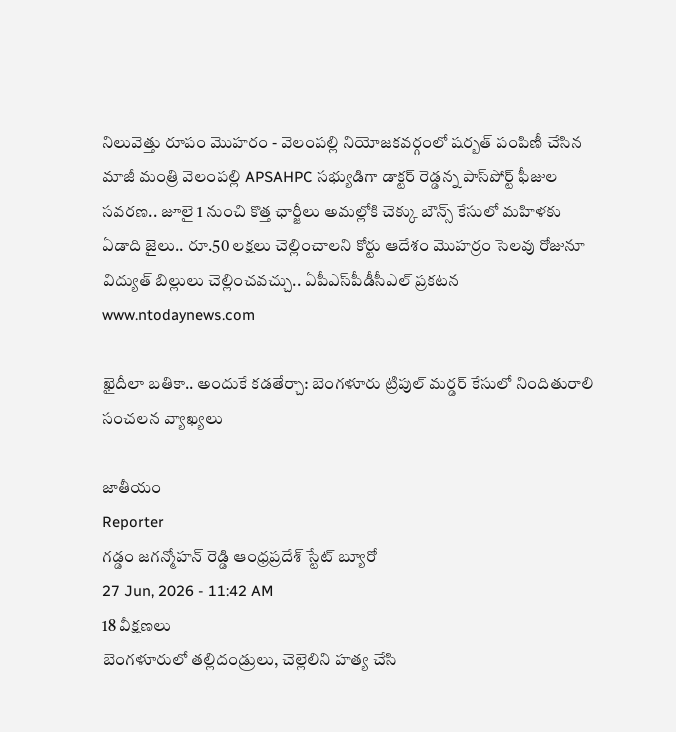నిలువెత్తు రూపం మొహరం - వెలంపల్లి నియోజకవర్గంలో షర్బత్ పంపిణీ చేసిన మాజీ మంత్రి వెలంపల్లి APSAHPC సభ్యుడిగా డాక్టర్ రెడ్డన్న పాస్‌పోర్ట్ ఫీజుల సవరణ.. జూలై 1 నుంచి కొత్త ఛార్జీలు అమల్లోకి చెక్కు బౌన్స్ కేసులో మహిళకు ఏడాది జైలు.. రూ.50 లక్షలు చెల్లించాలని కోర్టు ఆదేశం మొహర్రం సెలవు రోజునూ విద్యుత్ బిల్లులు చెల్లించవచ్చు.. ఏపీఎస్‌పీడీసీఎల్ ప్రకటన
www.ntodaynews.com

ఖైదీలా బతికా.. అందుకే కడతేర్చా: బెంగళూరు ట్రిపుల్ మర్డర్ కేసులో నిందితురాలి సంచలన వ్యాఖ్యలు

జాతీయం
Reporter
గడ్డం జగన్మోహన్ రెడ్డి ఆంధ్రప్రదేశ్ స్టేట్ బ్యూరో
27 Jun, 2026 - 11:42 AM
18 వీక్షణలు
బెంగళూరులో తల్లిదండ్రులు, చెల్లెలిని హత్య చేసి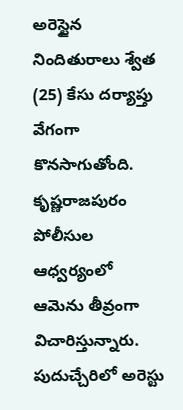అరెస్టైన నిందితురాలు శ్వేత (25) కేసు దర్యాప్తు వేగంగా కొనసాగుతోంది. కృష్ణరాజపురం పోలీసుల ఆధ్వర్యంలో ఆమెను తీవ్రంగా విచారిస్తున్నారు.
పుదుచ్చేరిలో అరెస్టు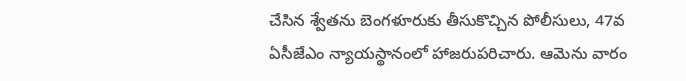చేసిన శ్వేతను బెంగళూరుకు తీసుకొచ్చిన పోలీసులు, 47వ ఏసీజేఎం న్యాయస్థానంలో హాజరుపరిచారు. ఆమెను వారం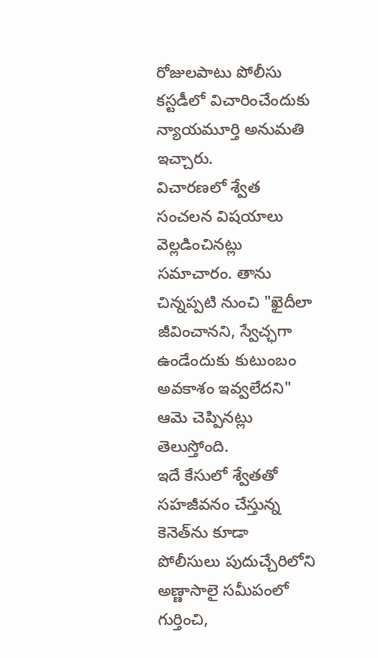రోజులపాటు పోలీసు కస్టడీలో విచారించేందుకు న్యాయమూర్తి అనుమతి ఇచ్చారు.
విచారణలో శ్వేత సంచలన విషయాలు వెల్లడించినట్లు సమాచారం. తాను చిన్నప్పటి నుంచి "ఖైదీలా జీవించానని, స్వేచ్ఛగా ఉండేందుకు కుటుంబం అవకాశం ఇవ్వలేదని" ఆమె చెప్పినట్లు తెలుస్తోంది.
ఇదే కేసులో శ్వేతతో సహజీవనం చేస్తున్న కెనెత్‌ను కూడా పోలీసులు పుదుచ్చేరిలోని అణ్ణాసాలై సమీపంలో గుర్తించి,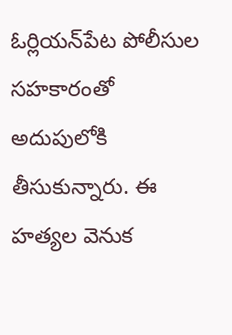ఓర్లియన్‌పేట పోలీసుల సహకారంతో అదుపులోకి తీసుకున్నారు. ఈ హత్యల వెనుక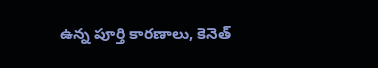ఉన్న పూర్తి కారణాలు, కెనెత్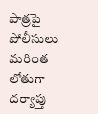పాత్రపై పోలీసులు మరింత లోతుగా దర్యాప్తు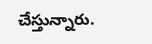చేస్తున్నారు.